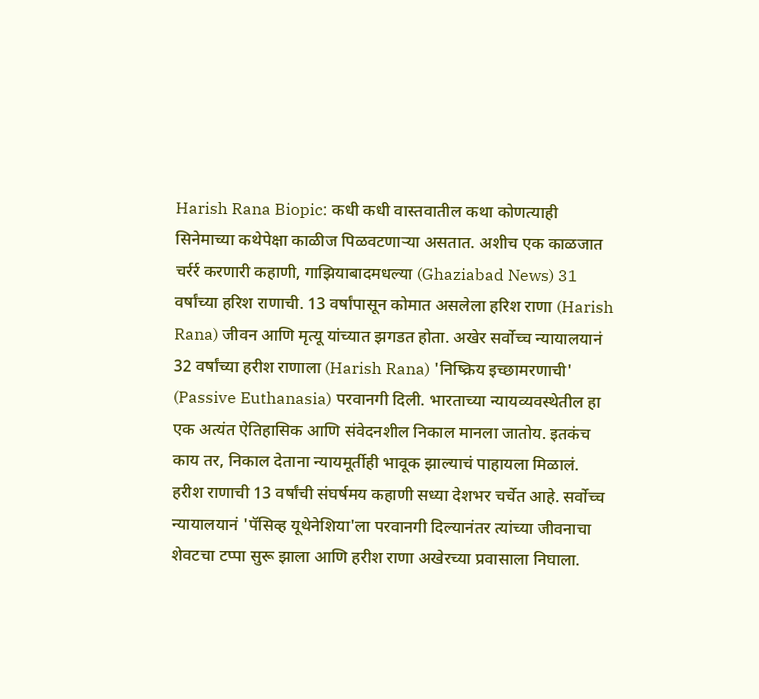Harish Rana Biopic: कधी कधी वास्तवातील कथा कोणत्याही सिनेमाच्या कथेपेक्षा काळीज पिळवटणाऱ्या असतात. अशीच एक काळजात चर्रर्र करणारी कहाणी, गाझियाबादमधल्या (Ghaziabad News) 31 वर्षांच्या हरिश राणाची. 13 वर्षांपासून कोमात असलेला हरिश राणा (Harish Rana) जीवन आणि मृत्यू यांच्यात झगडत होता. अखेर सर्वोच्च न्यायालयानं 32 वर्षांच्या हरीश राणाला (Harish Rana) 'निष्क्रिय इच्छामरणाची' (Passive Euthanasia) परवानगी दिली. भारताच्या न्यायव्यवस्थेतील हा एक अत्यंत ऐतिहासिक आणि संवेदनशील निकाल मानला जातोय. इतकंच काय तर, निकाल देताना न्यायमूर्तीही भावूक झाल्याचं पाहायला मिळालं.
हरीश राणाची 13 वर्षांची संघर्षमय कहाणी सध्या देशभर चर्चेत आहे. सर्वोच्च न्यायालयानं 'पॅसिव्ह यूथेनेशिया'ला परवानगी दिल्यानंतर त्यांच्या जीवनाचा शेवटचा टप्पा सुरू झाला आणि हरीश राणा अखेरच्या प्रवासाला निघाला.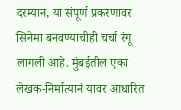दरम्यान, या संपूर्ण प्रकरणावर सिनेमा बनवण्याचीही चर्चा रंगू लागली आहे. मुंबईतील एका लेखक-निर्मात्यानं यावर आधारित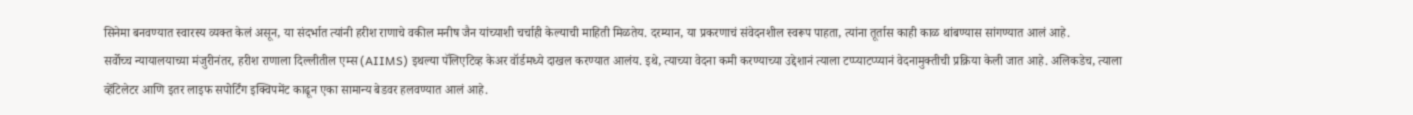सिनेमा बनवण्यात स्वारस्य व्यक्त केलं असून, या संदर्भात त्यांनी हरीश राणाचे वकील मनीष जैन यांच्याशी चर्चाही केल्याची माहिती मिळतेय. दरम्यान, या प्रकरणाचं संवेदनशील स्वरूप पाहता, त्यांना तूर्तास काही काळ थांबण्यास सांगण्यात आलं आहे.
सर्वोच्च न्यायालयाच्या मंजुरीनंतर, हरीश राणाला दिल्लीतील एम्स (AIIMS) इथल्या पॅलिएटिव्ह केअर वॉर्डमध्ये दाखल करण्यात आलंय. इथे, त्याच्या वेदना कमी करण्याच्या उद्देशानं त्याला टप्प्याटप्प्यानं वेदनामुक्तीची प्रक्रिया केली जात आहे. अलिकडेच, त्याला व्हेंटिलेटर आणि इतर लाइफ सपोर्टिंग इक्विपमेंट काढून एका सामान्य बेडवर हलवण्यात आलं आहे.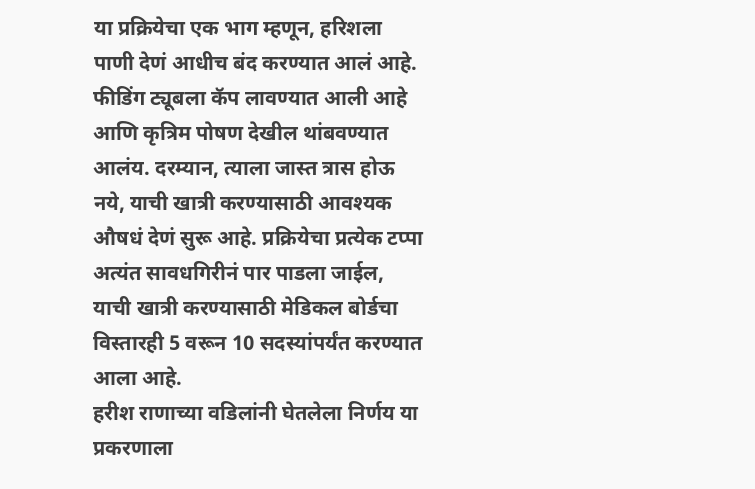या प्रक्रियेचा एक भाग म्हणून, हरिशला पाणी देणं आधीच बंद करण्यात आलं आहे. फीडिंग ट्यूबला कॅप लावण्यात आली आहे आणि कृत्रिम पोषण देखील थांबवण्यात आलंय. दरम्यान, त्याला जास्त त्रास होऊ नये, याची खात्री करण्यासाठी आवश्यक औषधं देणं सुरू आहे. प्रक्रियेचा प्रत्येक टप्पा अत्यंत सावधगिरीनं पार पाडला जाईल, याची खात्री करण्यासाठी मेडिकल बोर्डचा विस्तारही 5 वरून 10 सदस्यांपर्यंत करण्यात आला आहे.
हरीश राणाच्या वडिलांनी घेतलेला निर्णय या प्रकरणाला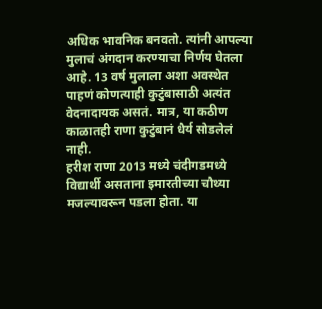अधिक भावनिक बनवतो. त्यांनी आपल्या मुलाचं अंगदान करण्याचा निर्णय घेतला आहे. 13 वर्ष मुलाला अशा अवस्थेत पाहणं कोणत्याही कुटुंबासाठी अत्यंत वेदनादायक असतं. मात्र, या कठीण काळातही राणा कुटुंबानं धैर्य सोडलेलं नाही.
हरीश राणा 2013 मध्ये चंदीगडमध्ये विद्यार्थी असताना इमारतीच्या चौथ्या मजल्यावरून पडला होता. या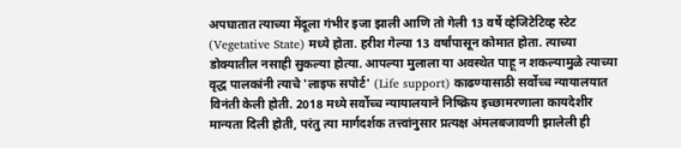अपघातात त्याच्या मेंदूला गंभीर इजा झाली आणि तो गेली 13 वर्षे व्हेजिटेटिव्ह स्टेट (Vegetative State) मध्ये होता. हरीश गेल्या 13 वर्षांपासून कोमात होता. त्याच्या डोक्यातील नसाही सुकल्या होत्या. आपल्या मुलाला या अवस्थेत पाहू न शकल्यामुळे त्याच्या वृद्ध पालकांनी त्याचे 'लाइफ सपोर्ट' (Life support) काढण्यासाठी सर्वोच्च न्यायालयात विनंती केली होती. 2018 मध्ये सर्वोच्च न्यायालयाने निष्क्रिय इच्छामरणाला कायदेशीर मान्यता दिली होती, परंतु त्या मार्गदर्शक तत्त्वांनुसार प्रत्यक्ष अंमलबजावणी झालेली ही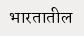भारतातील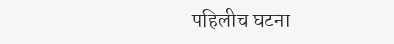पहिलीच घटना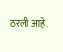ठरली आहे.